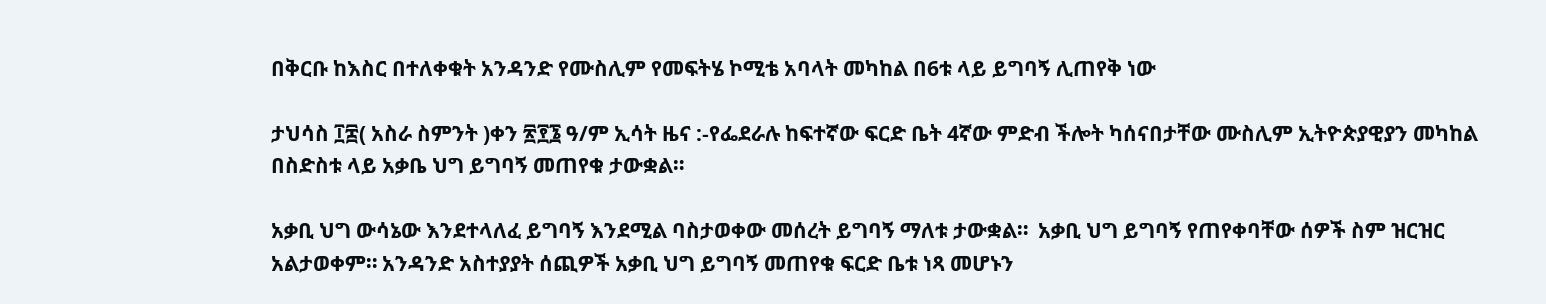በቅርቡ ከእስር በተለቀቁት አንዳንድ የሙስሊም የመፍትሄ ኮሚቴ አባላት መካከል በ6ቱ ላይ ይግባኝ ሊጠየቅ ነው

ታህሳስ ፲፰( አስራ ስምንት )ቀን ፳፻፮ ዓ/ም ኢሳት ዜና :-የፌደራሉ ከፍተኛው ፍርድ ቤት 4ኛው ምድብ ችሎት ካሰናበታቸው ሙስሊም ኢትዮጵያዊያን መካከል በስድስቱ ላይ አቃቤ ህግ ይግባኝ መጠየቁ ታውቋል።

አቃቢ ህግ ውሳኔው እንደተላለፈ ይግባኝ እንደሚል ባስታወቀው መሰረት ይግባኝ ማለቱ ታውቋል።  አቃቢ ህግ ይግባኝ የጠየቀባቸው ሰዎች ስም ዝርዝር አልታወቀም። አንዳንድ አስተያያት ሰጪዎች አቃቢ ህግ ይግባኝ መጠየቁ ፍርድ ቤቱ ነጻ መሆኑን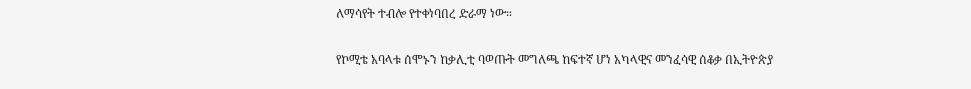ለማሳየት ተብሎ የተቀነባበረ ድራማ ነው።

የኮሚቴ አባላቱ ሰሞኑን ከቃሊቲ ባወጡት መግለጫ ከፍተኛ ሆነ አካላዊና መንፈሳዊ ሰቆቃ በኢትዮጵያ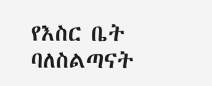የእስር ቤት ባለስልጣናት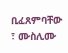ቢፈጸምባቸው ፣ ሙስሊሙ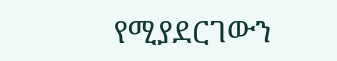የሚያደርገውን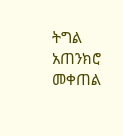ትግል አጠንክሮ መቀጠል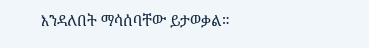እንዳለበት ማሳሰባቸው ይታወቃል።